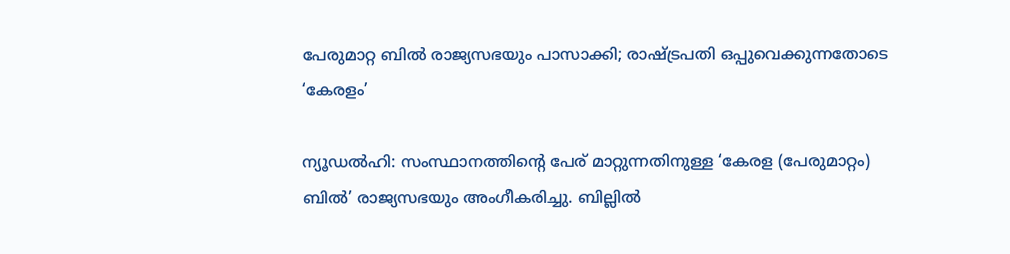പേരുമാറ്റ ബിൽ രാജ്യസഭയും പാസാക്കി; രാഷ്ട്രപതി ഒപ്പുവെക്കുന്നതോടെ ‘കേരളം’

ന്യൂഡല്‍ഹി: സംസ്ഥാനത്തിന്റെ പേര് മാറ്റുന്നതിനുള്ള ‘കേരള (പേരുമാറ്റം) ബില്‍’ രാജ്യസഭയും അംഗീകരിച്ചു. ബില്ലില്‍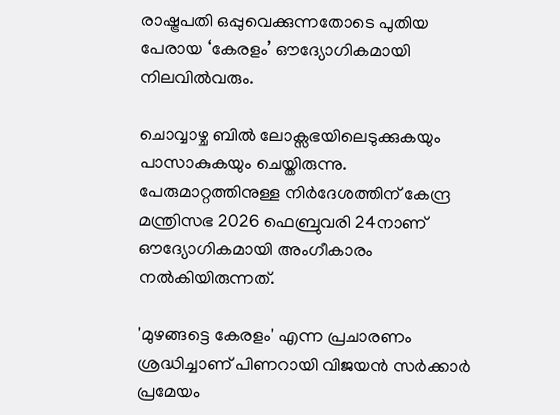രാഷ്ട്രപതി ഒപ്പുവെക്കുന്നതോടെ പുതിയ പേരായ ‘കേരളം’ ഔദ്യോഗികമായി നിലവിൽവരും.

ചൊവ്വാഴ്ച ബിൽ ലോക്സഭയിലെടുക്കുകയും പാസാകുകയും ചെയ്തിരുന്നു. പേരുമാറ്റത്തിനുള്ള നിര്‍ദേശത്തിന് കേന്ദ്ര മന്ത്രിസഭ 2026 ഫെബ്രുവരി 24നാണ് ഔദ്യോഗികമായി അംഗീകാരം നല്‍കിയിരുന്നത്.

'മുഴങ്ങട്ടെ കേരളം' എന്ന പ്രചാരണം ശ്രദ്ധിച്ചാണ് പിണറായി വിജയൻ സർക്കാർ പ്രമേയം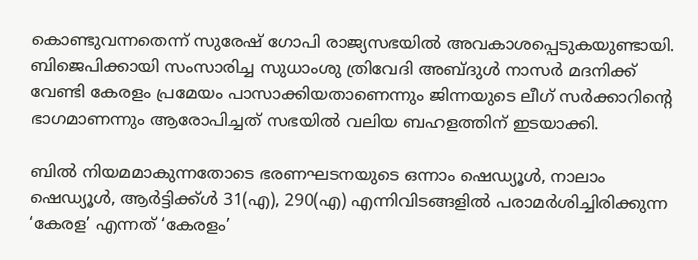കൊണ്ടുവന്നതെന്ന് സുരേഷ് ഗോപി രാജ്യസഭയിൽ അവകാശപ്പെടുകയുണ്ടായി. ബിജെപിക്കായി സംസാരിച്ച സുധാംശു ത്രിവേദി അബ്ദുള്‍ നാസര്‍ മദനിക്ക് വേണ്ടി കേരളം പ്രമേയം പാസാക്കിയതാണെന്നും ജിന്നയുടെ ലീഗ് സര്‍ക്കാറിന്‍റെ ഭാഗമാണന്നും ആരോപിച്ചത് സഭയിൽ വലിയ ബഹളത്തിന് ഇടയാക്കി.

ബിൽ നിയമമാകുന്നതോടെ ഭരണഘടനയുടെ ഒന്നാം ഷെഡ്യൂൾ, നാലാം ഷെഡ്യൂൾ, ആർട്ടിക്ക്ൾ 31(എ), 290(എ) എന്നിവിടങ്ങളിൽ പരാമർശിച്ചിരിക്കുന്ന ‘കേരള’ എന്നത് ‘കേരളം’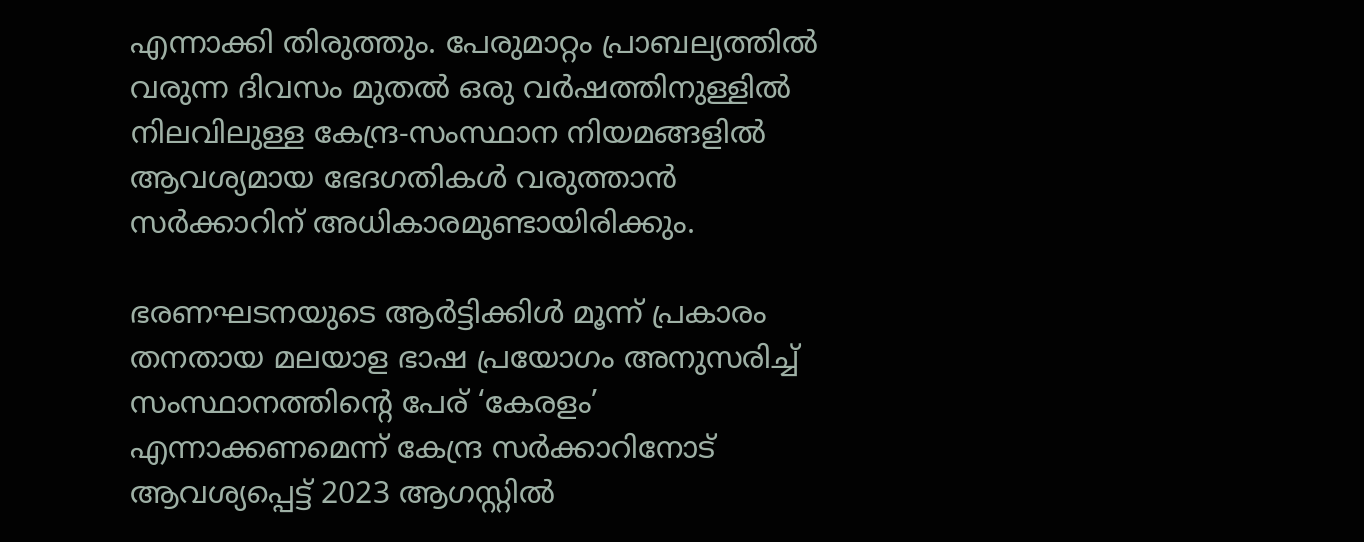എന്നാക്കി തിരുത്തും. പേരുമാറ്റം പ്രാബല്യത്തിൽ വരുന്ന ദിവസം മുതൽ ഒരു വർഷത്തിനുള്ളിൽ നിലവിലുള്ള കേന്ദ്ര-സംസ്ഥാന നിയമങ്ങളിൽ ആവശ്യമായ ഭേദഗതികൾ വരുത്താൻ സർക്കാറിന് അധികാരമുണ്ടായിരിക്കും.

ഭരണഘടനയുടെ ആർട്ടിക്കിൾ മൂന്ന് പ്രകാരം തനതായ മലയാള ഭാഷ പ്രയോഗം അനുസരിച്ച് സംസ്ഥാനത്തിന്റെ പേര് ‘കേരളം’ എന്നാക്കണമെന്ന് കേന്ദ്ര സർക്കാറിനോട് ആവശ്യപ്പെട്ട് 2023 ആഗസ്റ്റില്‍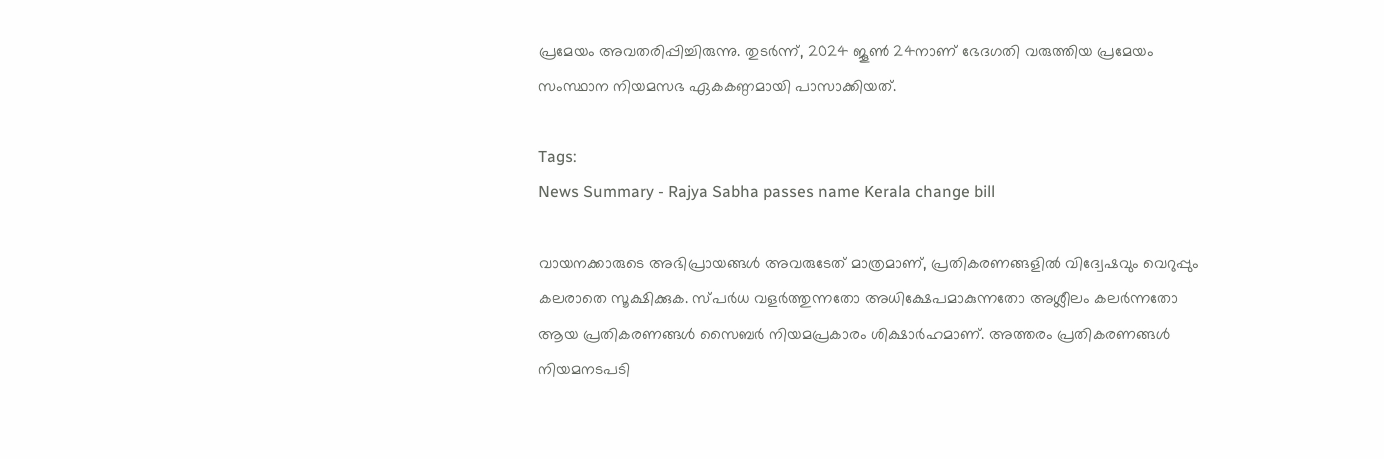പ്രമേയം അവതരിപ്പിച്ചിരുന്നു. തുടർന്ന്, 2024 ജൂൺ 24നാണ് ഭേദഗതി വരുത്തിയ പ്രമേയം സംസ്ഥാന നിയമസഭ ഏകകണ്ഠമായി പാസാക്കിയത്.

Tags:
News Summary - Rajya Sabha passes name Kerala change bill

വായനക്കാരുടെ അഭിപ്രായങ്ങള്‍ അവരുടേത് മാത്രമാണ്, പ്രതികരണങ്ങളിൽ വിദ്വേഷവും വെറുപ്പും കലരാതെ സൂക്ഷിക്കുക. സ്പർധ വളർത്തുന്നതോ അധിക്ഷേപമാകുന്നതോ അശ്ലീലം കലർന്നതോ ആയ പ്രതികരണങ്ങൾ സൈബർ നിയമപ്രകാരം ശിക്ഷാർഹമാണ്. അത്തരം പ്രതികരണങ്ങൾ നിയമനടപടി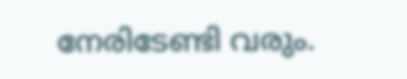നേരിടേണ്ടി വരും.